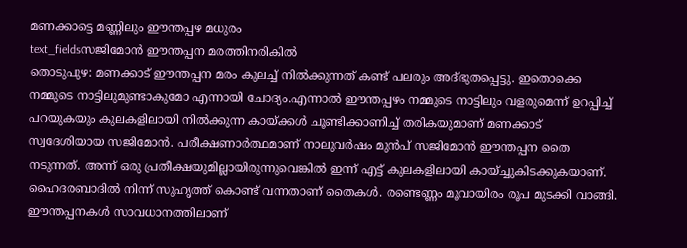മണക്കാട്ടെ മണ്ണിലും ഈന്തപ്പഴ മധുരം
text_fieldsസജിമോൻ ഈന്തപ്പന മരത്തിനരികിൽ
തൊടുപുഴ: മണക്കാട് ഈന്തപ്പന മരം കുലച്ച് നിൽക്കുന്നത് കണ്ട് പലരും അദ്ഭുതപ്പെട്ടു. ഇതൊക്കെ നമ്മുടെ നാട്ടിലുമുണ്ടാകുമോ എന്നായി ചോദ്യം.എന്നാൽ ഈന്തപ്പഴം നമ്മുടെ നാട്ടിലും വളരുമെന്ന് ഉറപ്പിച്ച് പറയുകയും കുലകളിലായി നിൽക്കുന്ന കായ്ക്കൾ ചൂണ്ടിക്കാണിച്ച് തരികയുമാണ് മണക്കാട് സ്വദേശിയായ സജിമോൻ. പരീക്ഷണാർത്ഥമാണ് നാലുവർഷം മുൻപ് സജിമോൻ ഈന്തപ്പന തൈ നടുന്നത്. അന്ന് ഒരു പ്രതീക്ഷയുമില്ലായിരുന്നുവെങ്കിൽ ഇന്ന് എട്ട് കുലകളിലായി കായ്ച്ചുകിടക്കുകയാണ്. ഹൈദരബാദിൽ നിന്ന് സുഹൃത്ത് കൊണ്ട് വന്നതാണ് തൈകൾ. രണ്ടെണ്ണം മൂവായിരം രൂപ മുടക്കി വാങ്ങി. ഈന്തപ്പനകൾ സാവധാനത്തിലാണ്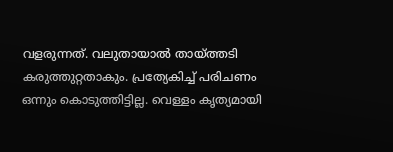വളരുന്നത്. വലുതായാൽ തായ്ത്തടി കരുത്തുറ്റതാകും. പ്രത്യേകിച്ച് പരിചണം ഒന്നും കൊടുത്തിട്ടില്ല. വെള്ളം കൃത്യമായി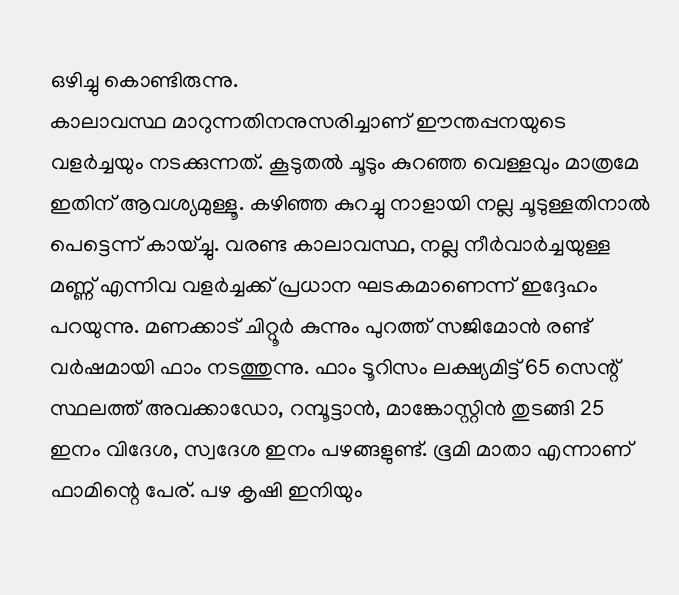ഒഴിച്ചു കൊണ്ടിരുന്നു.
കാലാവസ്ഥ മാറുന്നതിനനുസരിച്ചാണ് ഈന്തപ്പനയുടെ വളർച്ചയും നടക്കുന്നത്. കൂടുതൽ ചൂടും കുറഞ്ഞ വെള്ളവും മാത്രമേ ഇതിന് ആവശ്യമുള്ളൂ. കഴിഞ്ഞ കുറച്ചു നാളായി നല്ല ചൂടുള്ളതിനാൽ പെട്ടെന്ന് കായ്ച്ചു. വരണ്ട കാലാവസ്ഥ, നല്ല നീർവാർച്ചയുള്ള മണ്ണ് എന്നിവ വളർച്ചക്ക് പ്രധാന ഘടകമാണെന്ന് ഇദ്ദേഹം പറയുന്നു. മണക്കാട് ചിറ്റൂർ കുന്നും പുറത്ത് സജിമോൻ രണ്ട് വർഷമായി ഫാം നടത്തുന്നു. ഫാം ടൂറിസം ലക്ഷ്യമിട്ട് 65 സെന്റ് സ്ഥലത്ത് അവക്കാഡോ, റമ്പൂട്ടാൻ, മാങ്കോസ്റ്റിൻ തുടങ്ങി 25 ഇനം വിദേശ, സ്വദേശ ഇനം പഴങ്ങളുണ്ട്. ഭൂമി മാതാ എന്നാണ് ഫാമിന്റെ പേര്. പഴ കൃഷി ഇനിയും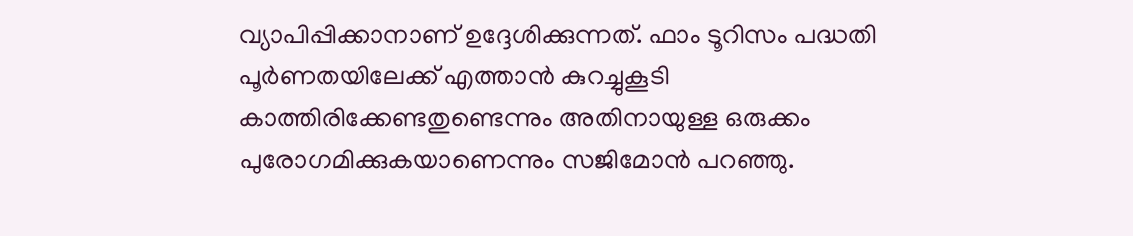വ്യാപിപ്പിക്കാനാണ് ഉദ്ദേശിക്കുന്നത്. ഫാം ടൂറിസം പദ്ധതി പൂർണതയിലേക്ക് എത്താൻ കുറച്ചുകൂടി കാത്തിരിക്കേണ്ടതുണ്ടെന്നും അതിനായുള്ള ഒരുക്കം പുരോഗമിക്കുകയാണെന്നും സജിമോൻ പറഞ്ഞു.